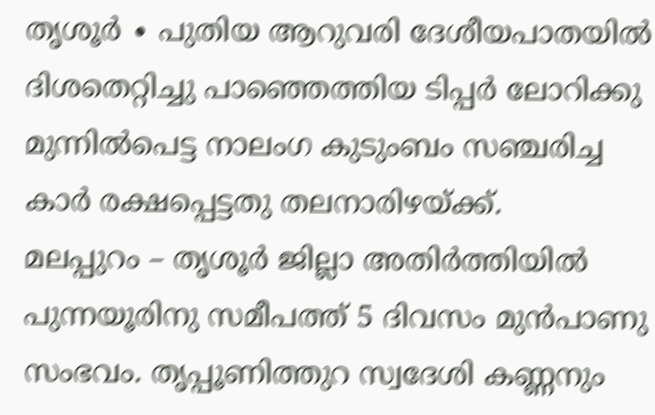തൃശൂർ ∙ പുതിയ ആറുവരി ദേശീയപാതയിൽ ദിശതെറ്റിച്ചു പാഞ്ഞെത്തിയ ടിപ്പർ ലോറിക്കു മുന്നിൽപെട്ട നാലംഗ കുടുംബം സഞ്ചരിച്ച കാർ രക്ഷപ്പെട്ടതു തലനാരിഴയ്ക്ക്.
മലപ്പുറം – തൃശൂർ ജില്ലാ അതിർത്തിയിൽ പുന്നയൂരിനു സമീപത്ത് 5 ദിവസം മുൻപാണു സംഭവം. തൃപ്പൂണിത്തുറ സ്വദേശി കണ്ണനും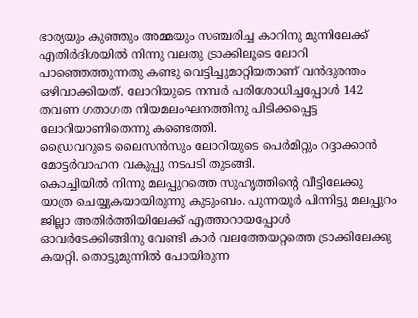ഭാര്യയും കുഞ്ഞും അമ്മയും സഞ്ചരിച്ച കാറിനു മുന്നിലേക്ക് എതിർദിശയിൽ നിന്നു വലതു ട്രാക്കിലൂടെ ലോറി പാഞ്ഞെത്തുന്നതു കണ്ടു വെട്ടിച്ചുമാറ്റിയതാണ് വൻദുരന്തം ഒഴിവാക്കിയത്. ലോറിയുടെ നമ്പർ പരിശോധിച്ചപ്പോൾ 142 തവണ ഗതാഗത നിയമലംഘനത്തിനു പിടിക്കപ്പെട്ട ലോറിയാണിതെന്നു കണ്ടെത്തി.
ഡ്രൈവറുടെ ലൈസൻസും ലോറിയുടെ പെർമിറ്റും റദ്ദാക്കാൻ മോട്ടർവാഹന വകുപ്പു നടപടി തുടങ്ങി.
കൊച്ചിയിൽ നിന്നു മലപ്പുറത്തെ സുഹൃത്തിന്റെ വീട്ടിലേക്കു യാത്ര ചെയ്യുകയായിരുന്നു കുടുംബം. പുന്നയൂർ പിന്നിട്ടു മലപ്പുറം ജില്ലാ അതിർത്തിയിലേക്ക് എത്താറായപ്പോൾ ഓവർടേക്കിങ്ങിനു വേണ്ടി കാർ വലത്തേയറ്റത്തെ ട്രാക്കിലേക്കു കയറ്റി. തൊട്ടുമുന്നിൽ പോയിരുന്ന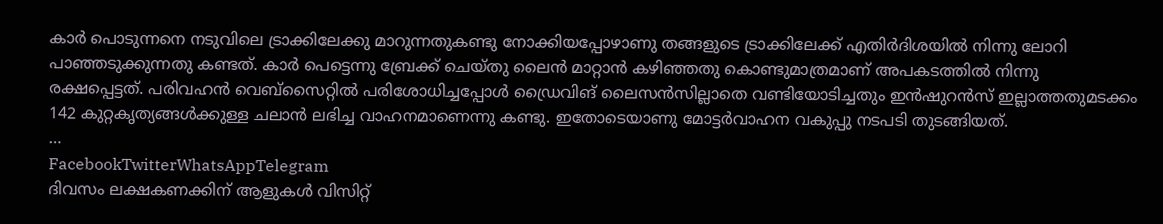കാർ പൊടുന്നനെ നടുവിലെ ട്രാക്കിലേക്കു മാറുന്നതുകണ്ടു നോക്കിയപ്പോഴാണു തങ്ങളുടെ ട്രാക്കിലേക്ക് എതിർദിശയിൽ നിന്നു ലോറി പാഞ്ഞടുക്കുന്നതു കണ്ടത്. കാർ പെട്ടെന്നു ബ്രേക്ക് ചെയ്തു ലൈൻ മാറ്റാൻ കഴിഞ്ഞതു കൊണ്ടുമാത്രമാണ് അപകടത്തിൽ നിന്നു രക്ഷപ്പെട്ടത്. പരിവഹൻ വെബ്സൈറ്റിൽ പരിശോധിച്ചപ്പോൾ ഡ്രൈവിങ് ലൈസൻസില്ലാതെ വണ്ടിയോടിച്ചതും ഇൻഷുറൻസ് ഇല്ലാത്തതുമടക്കം 142 കുറ്റകൃത്യങ്ങൾക്കുള്ള ചലാൻ ലഭിച്ച വാഹനമാണെന്നു കണ്ടു. ഇതോടെയാണു മോട്ടർവാഹന വകുപ്പു നടപടി തുടങ്ങിയത്.
…
FacebookTwitterWhatsAppTelegram
ദിവസം ലക്ഷകണക്കിന് ആളുകൾ വിസിറ്റ്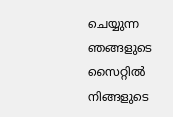ചെയ്യുന്ന ഞങ്ങളുടെ സൈറ്റിൽ നിങ്ങളുടെ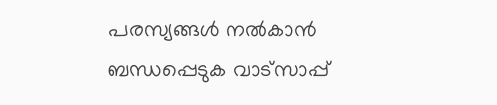പരസ്യങ്ങൾ നൽകാൻ ബന്ധപ്പെടുക വാട്സാപ്പ്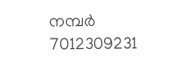നമ്പർ 7012309231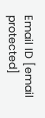Email ID [email protected]